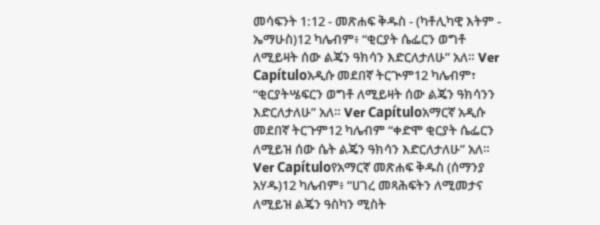መሳፍንት 1:12 - መጽሐፍ ቅዱስ - (ካቶሊካዊ እትም - ኤማሁስ)12 ካሌብም፥ “ቂርያት ሴፌርን ወግቶ ለሚይዛት ሰው ልጄን ዓክሳን እድርለታለሁ” አለ። Ver Capítuloአዲሱ መደበኛ ትርጒም12 ካሌብም፣ “ቂርያትሤፍርን ወግቶ ለሚይዛት ሰው ልጄን ዓክሳንን እድርለታለሁ” አለ። Ver Capítuloአማርኛ አዲሱ መደበኛ ትርጉም12 ካሌብም “ቀድሞ ቂርያት ሴፌርን ለሚይዝ ሰው ሴት ልጄን ዓክሳን እድርለታለሁ” አለ። Ver Capítuloየአማርኛ መጽሐፍ ቅዱስ (ሰማንያ አሃዱ)12 ካሌብም፥ “ሀገረ መጻሕፍትን ለሚመታና ለሚይዝ ልጄን ዓስካን ሚስት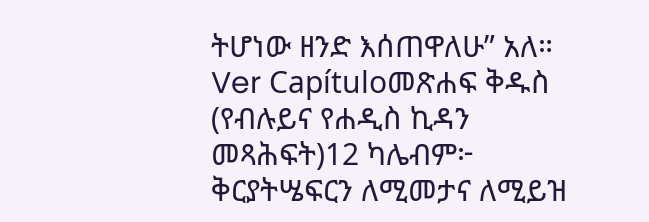ትሆነው ዘንድ እሰጠዋለሁ” አለ። Ver Capítuloመጽሐፍ ቅዱስ (የብሉይና የሐዲስ ኪዳን መጻሕፍት)12 ካሌብም፦ ቅርያትሤፍርን ለሚመታና ለሚይዝ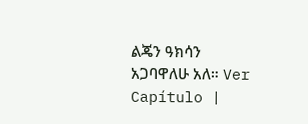ልጄን ዓክሳን አጋባዋለሁ አለ። Ver Capítulo |